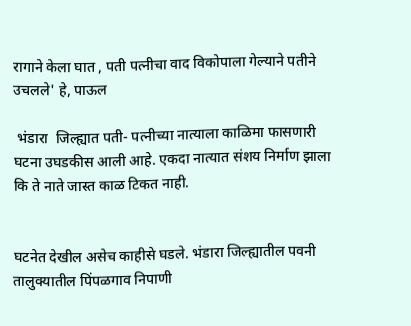रागाने केला घात , पती पत्नीचा वाद विकोपाला गेल्याने पतीने उचलले' हे, पाऊल

 भंडारा  जिल्ह्यात पती- पत्नीच्या नात्याला काळिमा फासणारी घटना उघडकीस आली आहे. एकदा नात्यात संशय निर्माण झाला कि ते नाते जास्त काळ टिकत नाही.


घटनेत देखील असेच काहीसे घडले. भंडारा जिल्ह्यातील पवनी तालुक्यातील पिंपळगाव निपाणी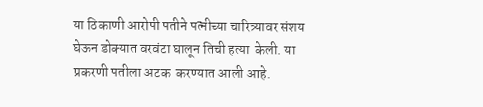या ठिकाणी आरोपी पतीने पत्नीच्या चारित्र्यावर संशय घेऊन डोक्यात वरवंटा घालून तिची हत्या  केली. या प्रकरणी पतीला अटक  करण्यात आली आहे.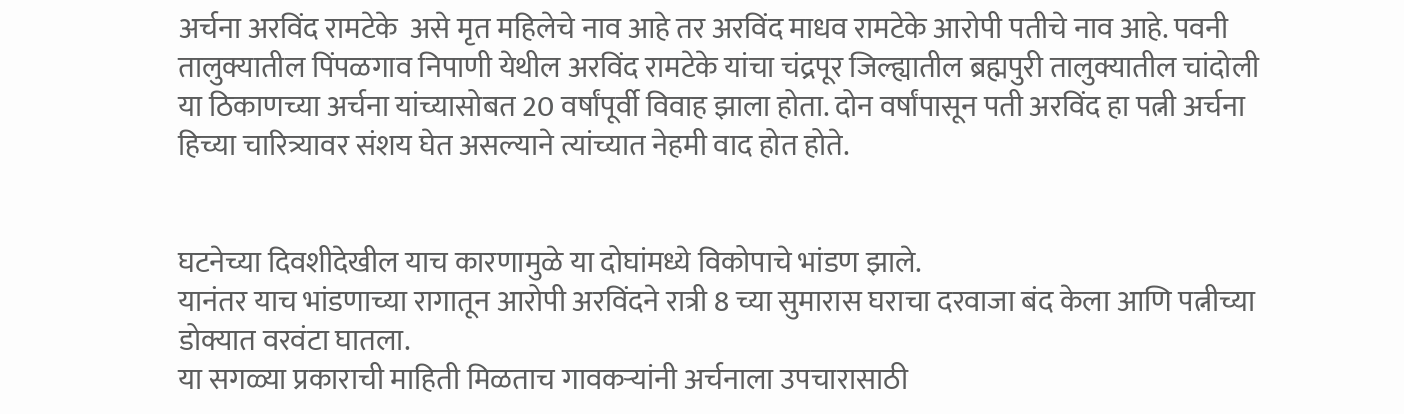अर्चना अरविंद रामटेके  असे मृत महिलेचे नाव आहे तर अरविंद माधव रामटेके आरोपी पतीचे नाव आहे. पवनी तालुक्यातील पिंपळगाव निपाणी येथील अरविंद रामटेके यांचा चंद्रपूर जिल्ह्यातील ब्रह्मपुरी तालुक्यातील चांदोली या ठिकाणच्या अर्चना यांच्यासोबत 20 वर्षांपूर्वी विवाह झाला होता. दोन वर्षांपासून पती अरविंद हा पत्नी अर्चना हिच्या चारित्र्यावर संशय घेत असल्याने त्यांच्यात नेहमी वाद होत होते.


घटनेच्या दिवशीदेखील याच कारणामुळे या दोघांमध्ये विकोपाचे भांडण झाले.
यानंतर याच भांडणाच्या रागातून आरोपी अरविंदने रात्री 8 च्या सुमारास घराचा दरवाजा बंद केला आणि पत्नीच्या डोक्यात वरवंटा घातला.
या सगळ्या प्रकाराची माहिती मिळताच गावकऱ्यांनी अर्चनाला उपचारासाठी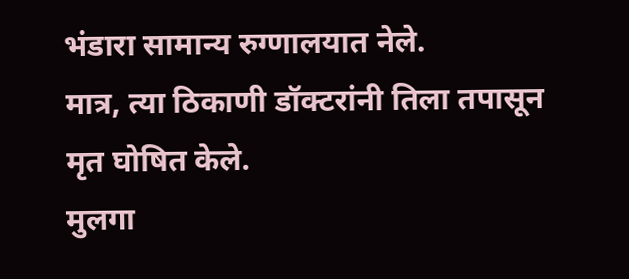भंडारा सामान्य रुग्णालयात नेले.
मात्र, त्या ठिकाणी डॉक्टरांनी तिला तपासून मृत घोषित केले.
मुलगा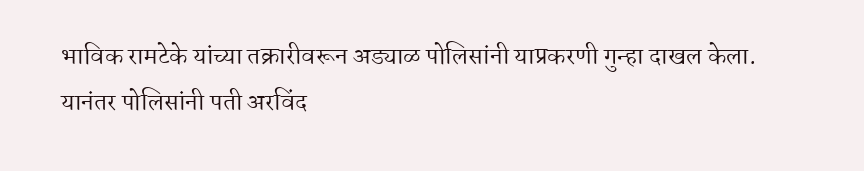भाविक रामटेके यांच्या तक्रारीवरून अड्याळ पोलिसांनी याप्रकरणी गुन्हा दाखल केला.
यानंतर पोलिसांनी पती अरविंद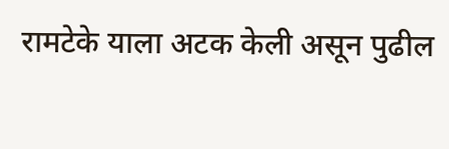रामटेके याला अटक केली असून पुढील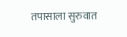तपासाला सुरुवात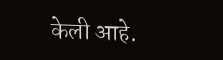केली आहे.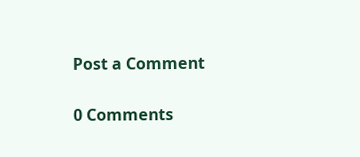Post a Comment

0 Comments